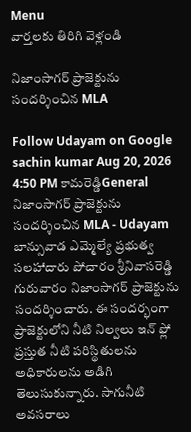Menu
వార్తలకు తిరిగి వెళ్లండి

నిజాంసాగర్ ప్రాజెక్టును సందర్శించిన MLA

Follow Udayam on Google
sachin kumar Aug 20, 2026 4:50 PM కామరెడ్డిGeneral
నిజాంసాగర్ ప్రాజెక్టును సందర్శించిన MLA - Udayam
బాన్సువాడ ఎమ్మెల్యే ప్రభుత్వ సలహాదారు పోచారం శ్రీనివాసరెడ్డి గురువారం నిజాంసాగర్ ప్రాజెక్టును సందర్శించారు. ఈ సందర్భంగా ప్రాజెక్టులోని నీటి నిల్వలు ఇన్ ఫ్లో ప్రస్తుత నీటి పరిస్థితులను అధికారులను అడిగి తెలుసుకున్నారు. సాగునీటి అవసరాలు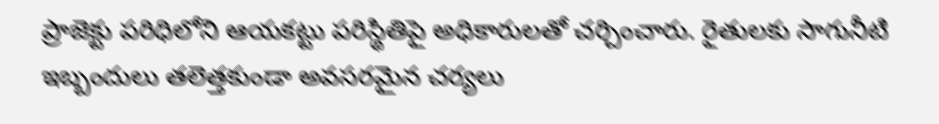ప్రాజెక్టు పరిధిలోని ఆయకట్టు పరిస్థితిపై అధికారులతో చర్చించారు. రైతులకు సాగునీటి ఇబ్బందులు తలెత్తకుండా అవసరమైన చర్యలు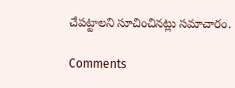చేపట్టాలని సూచించినట్లు సమాచారం.

Comments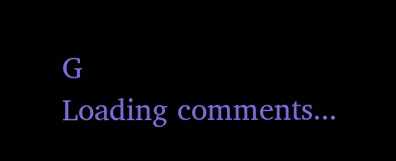G
Loading comments...